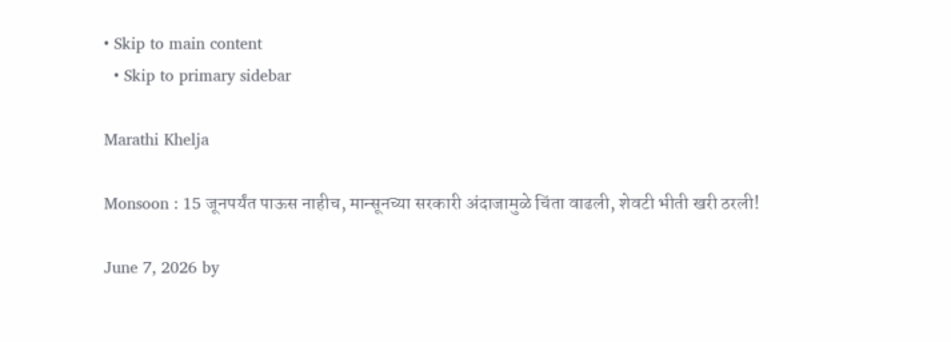• Skip to main content
  • Skip to primary sidebar

Marathi Khelja

Monsoon : 15 जूनपर्यंत पाऊस नाहीच, मान्सूनच्या सरकारी अंदाजामुळे चिंता वाढली, शेवटी भीती खरी ठरली!

June 7, 2026 by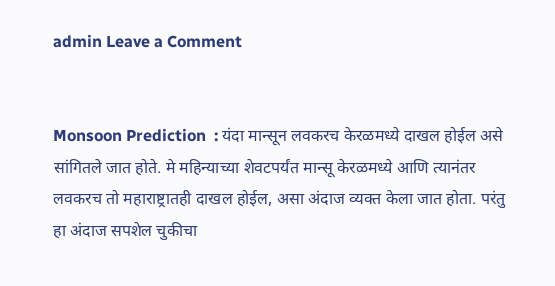admin Leave a Comment


Monsoon Prediction  : यंदा मान्सून लवकरच केरळमध्ये दाखल होईल असे सांगितले जात होते. मे महिन्याच्या शेवटपर्यंत मान्सू केरळमध्ये आणि त्यानंतर लवकरच तो महाराष्ट्रातही दाखल होईल, असा अंदाज व्यक्त केला जात होता. परंतु हा अंदाज सपशेल चुकीचा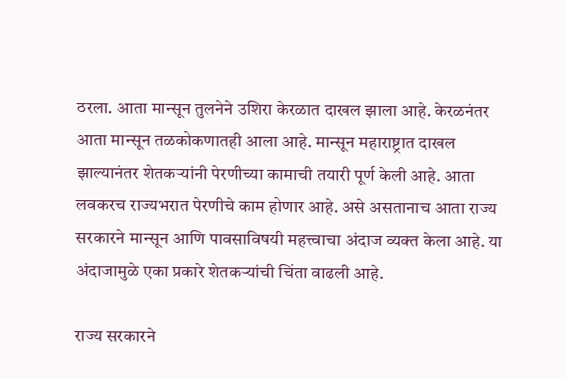ठरला. आता मान्सून तुलनेने उशिरा केरळात दाखल झाला आहे. केरळनंतर आता मान्सून तळकोकणातही आला आहे. मान्सून महाराष्ट्रात दाखल झाल्यानंतर शेतकऱ्यांनी पेरणीच्या कामाची तयारी पूर्ण केली आहे. आता लवकरच राज्यभरात पेरणीचे काम होणार आहे. असे असतानाच आता राज्य सरकारने मान्सून आणि पावसाविषयी महत्त्वाचा अंदाज व्यक्त केला आहे. या अंदाजामुळे एका प्रकारे शेतकऱ्यांची चिंता वाढली आहे.

राज्य सरकारने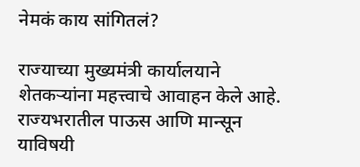नेमकं काय सांगितलं?

राज्याच्या मुख्यमंत्री कार्यालयाने शेतकऱ्यांना महत्त्वाचे आवाहन केले आहे. राज्यभरातील पाऊस आणि मान्सून याविषयी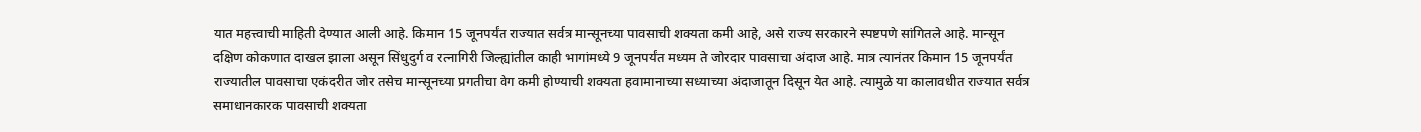यात महत्त्वाची माहिती देण्यात आली आहे. किमान 15 जूनपर्यंत राज्यात सर्वत्र मान्सूनच्या पावसाची शक्यता कमी आहे, असे राज्य सरकारने स्पष्टपणे सांगितले आहे. मान्सून दक्षिण कोकणात दाखल झाला असून सिंधुदुर्ग व रत्नागिरी जिल्ह्यांतील काही भागांमध्ये 9 जूनपर्यंत मध्यम ते जोरदार पावसाचा अंदाज आहे. मात्र त्यानंतर किमान 15 जूनपर्यंत राज्यातील पावसाचा एकंदरीत जोर तसेच मान्सूनच्या प्रगतीचा वेग कमी होण्याची शक्यता हवामानाच्या सध्याच्या अंदाजातून दिसून येत आहे. त्यामुळे या कालावधीत राज्यात सर्वत्र समाधानकारक पावसाची शक्यता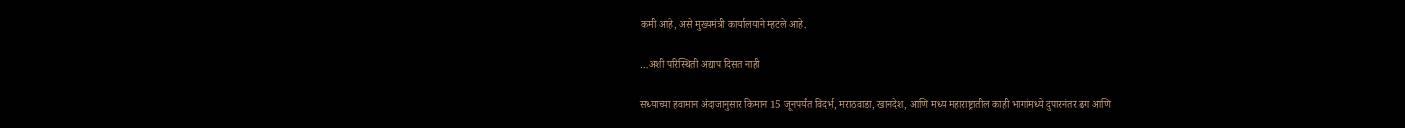कमी आहे, असे मुख्यमंत्री कार्यालयाने म्हटले आहे.

…अशी परिस्थिती अद्याप दिसत नाही

सध्याच्या हवामान अंदाजानुसार किमान 15 जूनपर्यंत विदर्भ, मराठवाडा, खानदेश, आणि मध्य महाराष्ट्रातील काही भागांमध्ये दुपारनंतर ढग आणि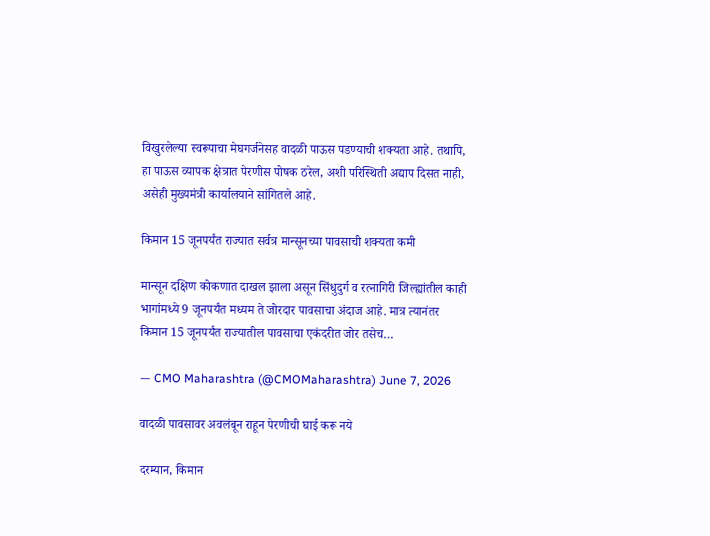विखुरलेल्या स्वरूपाचा मेघगर्जनेसह वादळी पाऊस पडण्याची शक्यता आहे. तथापि, हा पाऊस व्यापक क्षेत्रात पेरणीस पोषक ठरेल, अशी परिस्थिती अद्याप दिसत नाही, असेही मुख्यमंत्री कार्यालयाने सांगितले आहे.

किमान 15 जूनपर्यंत राज्यात सर्वत्र मान्सूनच्या पावसाची शक्यता कमी

मान्सून दक्षिण कोकणात दाखल झाला असून सिंधुदुर्ग व रत्नागिरी जिल्ह्यांतील काही भागांमध्ये 9 जूनपर्यंत मध्यम ते जोरदार पावसाचा अंदाज आहे. मात्र त्यानंतर किमान 15 जूनपर्यंत राज्यातील पावसाचा एकंदरीत जोर तसेच…

— CMO Maharashtra (@CMOMaharashtra) June 7, 2026

वादळी पावसावर अवलंबून राहून पेरणीची घाई करू नये

दरम्यान, किमान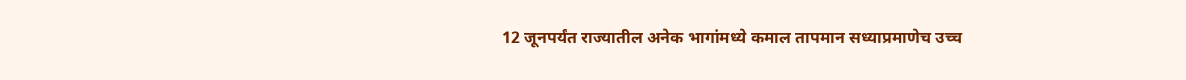12 जूनपर्यंत राज्यातील अनेक भागांमध्ये कमाल तापमान सध्याप्रमाणेच उच्च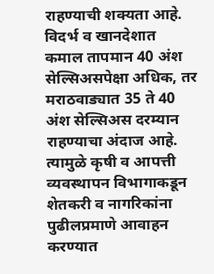राहण्याची शक्यता आहे. विदर्भ व खानदेशात कमाल तापमान 40 अंश सेल्सिअसपेक्षा अधिक, तर मराठवाड्यात 35 ते 40 अंश सेल्सिअस दरम्यान राहण्याचा अंदाज आहे. त्यामुळे कृषी व आपत्ती व्यवस्थापन विभागाकडून शेतकरी व नागरिकांना पुढीलप्रमाणे आवाहन करण्यात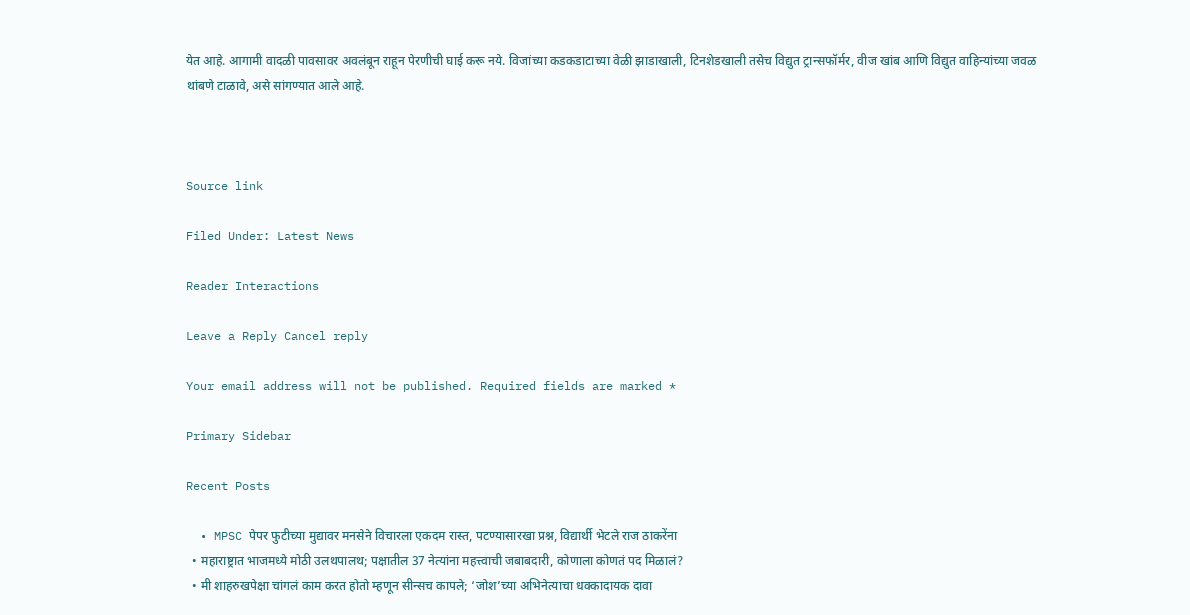येत आहे. आगामी वादळी पावसावर अवलंबून राहून पेरणीची घाई करू नये. विजांच्या कडकडाटाच्या वेळी झाडाखाली, टिनशेडखाली तसेच विद्युत ट्रान्सफॉर्मर, वीज खांब आणि विद्युत वाहिन्यांच्या जवळ थांबणे टाळावे, असे सांगण्यात आले आहे.



Source link

Filed Under: Latest News

Reader Interactions

Leave a Reply Cancel reply

Your email address will not be published. Required fields are marked *

Primary Sidebar

Recent Posts

  • MPSC पेपर फुटीच्या मुद्यावर मनसेने विचारला एकदम रास्त, पटण्यासारखा प्रश्न, विद्यार्थी भेटले राज ठाकरेंना
  • महाराष्ट्रात भाजमध्ये मोठी उलथपालथ; पक्षातील 37 नेत्यांना महत्त्वाची जबाबदारी, कोणाला कोणतं पद मिळालं?
  • मी शाहरुखपेक्षा चांगलं काम करत होतो म्हणून सीन्सच कापले; ‘जोश’च्या अभिनेत्याचा धक्कादायक दावा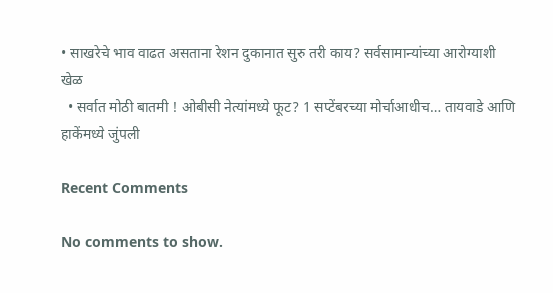• साखरेचे भाव वाढत असताना रेशन दुकानात सुरु तरी काय? सर्वसामान्यांच्या आरोग्याशी खेळ
  • सर्वात मोठी बातमी ! ओबीसी नेत्यांमध्ये फूट? 1 सप्टेंबरच्या मोर्चाआधीच… तायवाडे आणि हाकेंमध्ये जुंपली

Recent Comments

No comments to show.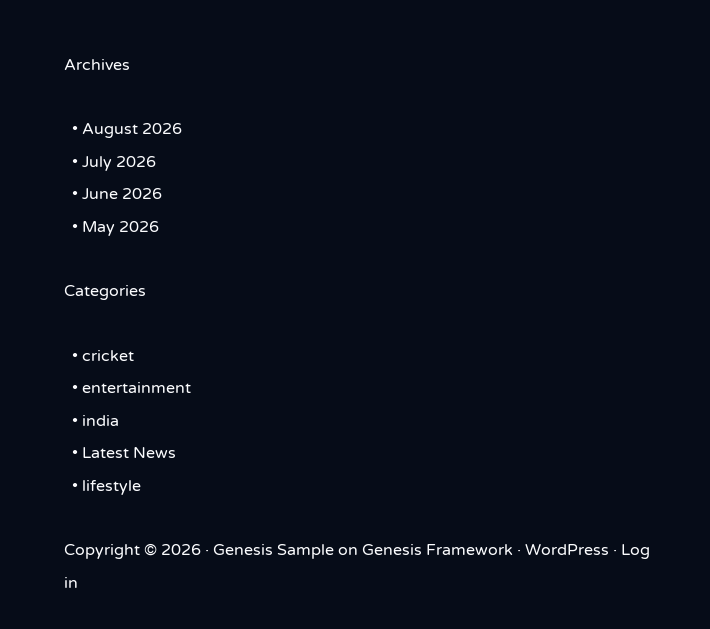Archives

  • August 2026
  • July 2026
  • June 2026
  • May 2026

Categories

  • cricket
  • entertainment
  • india
  • Latest News
  • lifestyle

Copyright © 2026 · Genesis Sample on Genesis Framework · WordPress · Log in